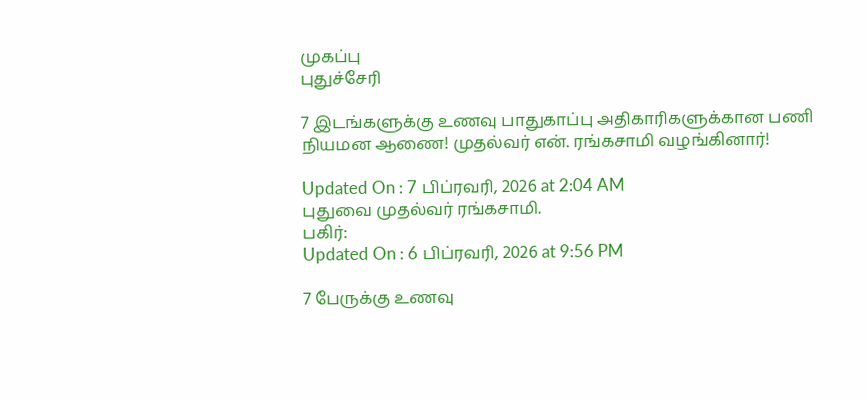முகப்பு
புதுச்சேரி

7 இடங்களுக்கு உணவு பாதுகாப்பு அதிகாரிகளுக்கான பணி நியமன ஆணை! முதல்வர் என். ரங்கசாமி வழங்கினார்!

Updated On : 7 பிப்ரவரி, 2026 at 2:04 AM
புதுவை முதல்வர் ரங்கசாமி.
பகிர்:
Updated On : 6 பிப்ரவரி, 2026 at 9:56 PM

7 பேருக்கு உணவு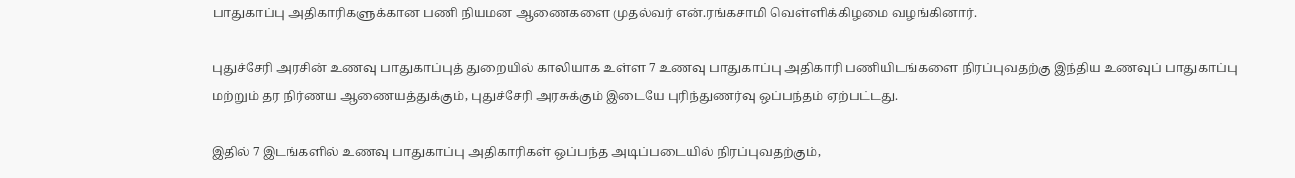பாதுகாப்பு அதிகாரிகளுக்கான பணி நியமன ஆணைகளை முதல்வர் என்.ரங்கசாமி வெள்ளிக்கிழமை வழங்கினார்.

புதுச்சேரி அரசின் உணவு பாதுகாப்புத் துறையில் காலியாக உள்ள 7 உணவு பாதுகாப்பு அதிகாரி பணியிடங்களை நிரப்புவதற்கு இந்திய உணவுப் பாதுகாப்பு மற்றும் தர நிர்ணய ஆணையத்துக்கும், புதுச்சேரி அரசுக்கும் இடையே புரிந்துணர்வு ஒப்பந்தம் ஏற்பட்டது.

இதில் 7 இடங்களில் உணவு பாதுகாப்பு அதிகாரிகள் ஒப்பந்த அடிப்படையில் நிரப்புவதற்கும்,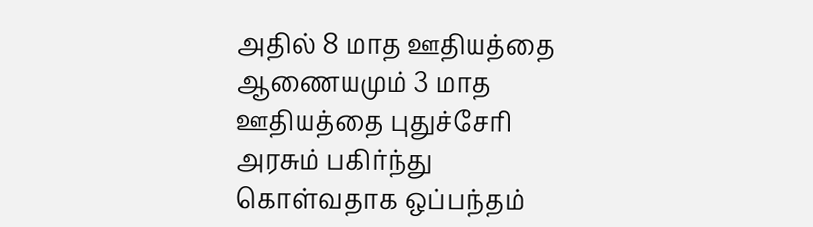அதில் 8 மாத ஊதியத்தை ஆணையமும் 3 மாத ஊதியத்தை புதுச்சேரி அரசும் பகிர்ந்து கொள்வதாக ஒப்பந்தம்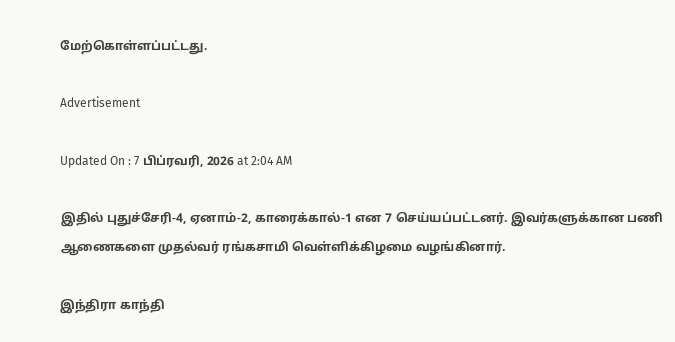மேற்கொள்ளப்பட்டது.

Advertisement

Updated On : 7 பிப்ரவரி, 2026 at 2:04 AM

இதில் புதுச்சேரி-4, ஏனாம்-2, காரைக்கால்-1 என 7 செய்யப்பட்டனர். இவர்களுக்கான பணி ஆணைகளை முதல்வர் ரங்கசாமி வெள்ளிக்கிழமை வழங்கினார்.

இந்திரா காந்தி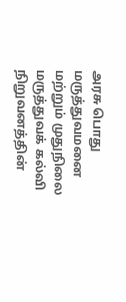அரசு பொது மருத்துவமனை மற்றும் முதுநிலை மருத்துவக் கல்வி நிறுவனத்தின்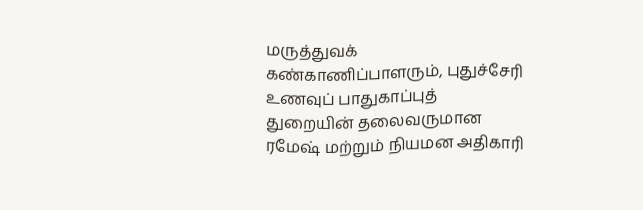மருத்துவக் கண்காணிப்பாளரும், புதுச்சேரி உணவுப் பாதுகாப்புத் துறையின் தலைவருமான ரமேஷ் மற்றும் நியமன அதிகாரி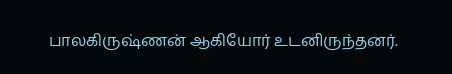பாலகிருஷ்ணன் ஆகியோர் உடனிருந்தனர்.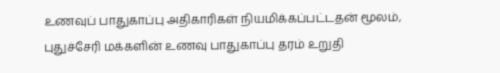உணவுப் பாதுகாப்பு அதிகாரிகள் நியமிக்கப்பட்டதன் மூலம், புதுச்சேரி மக்களின் உணவு பாதுகாப்பு தரம் உறுதி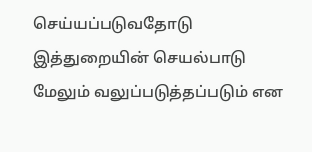செய்யப்படுவதோடு இத்துறையின் செயல்பாடு மேலும் வலுப்படுத்தப்படும் என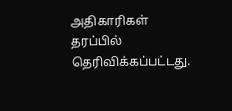அதிகாரிகள் தரப்பில் தெரிவிக்கப்பட்டது.